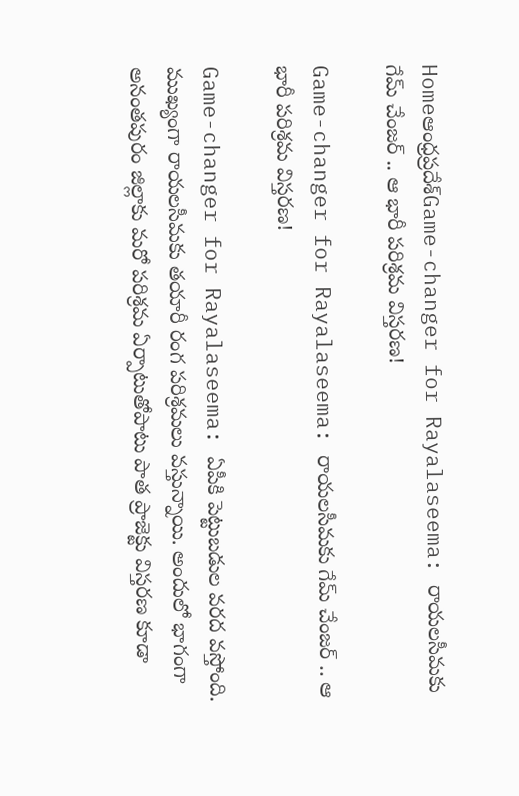Homeఆంధ్రప్రదేశ్‌Game-changer for Rayalaseema: రాయలసీమకు గేమ్ చేంజర్ .. ఆ భారీ పరిశ్రమ విస్తరణ!

Game-changer for Rayalaseema: రాయలసీమకు గేమ్ చేంజర్ .. ఆ భారీ పరిశ్రమ విస్తరణ!

Game-changer for Rayalaseema: ఏపీకి పెట్టుబడుల వరద వస్తోంది. ముఖ్యంగా రాయలసీమకు తయారీ రంగ పరిశ్రమలు వస్తున్నాయి. అందులో భాగంగా అనంతపురం జిల్లాకు మరో పరిశ్రమ ఏర్పాటుతోపాటు పాత ప్రాజెక్టు విస్తరణ కూడా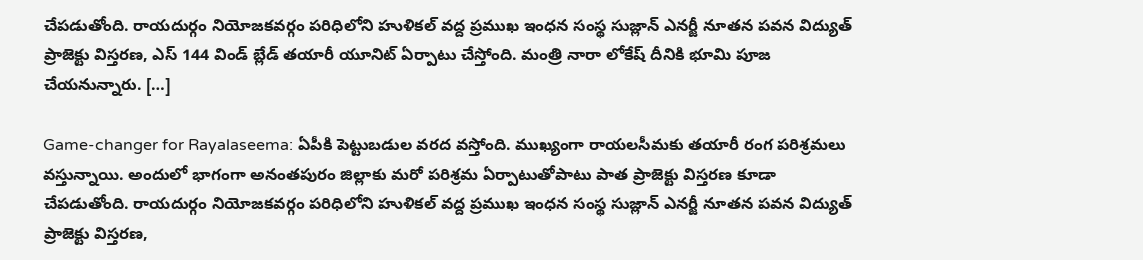చేపడుతోంది. రాయదుర్గం నియోజకవర్గం పరిధిలోని హుళికల్ వద్ద ప్రముఖ ఇంధన సంస్థ సుజ్లాన్ ఎనర్జీ నూతన పవన విద్యుత్ ప్రాజెక్టు విస్తరణ, ఎస్ 144 విండ్ బ్లేడ్ తయారీ యూనిట్ ఏర్పాటు చేస్తోంది. మంత్రి నారా లోకేష్ దీనికి భూమి పూజ చేయనున్నారు. […]

Game-changer for Rayalaseema: ఏపీకి పెట్టుబడుల వరద వస్తోంది. ముఖ్యంగా రాయలసీమకు తయారీ రంగ పరిశ్రమలు వస్తున్నాయి. అందులో భాగంగా అనంతపురం జిల్లాకు మరో పరిశ్రమ ఏర్పాటుతోపాటు పాత ప్రాజెక్టు విస్తరణ కూడా చేపడుతోంది. రాయదుర్గం నియోజకవర్గం పరిధిలోని హుళికల్ వద్ద ప్రముఖ ఇంధన సంస్థ సుజ్లాన్ ఎనర్జీ నూతన పవన విద్యుత్ ప్రాజెక్టు విస్తరణ,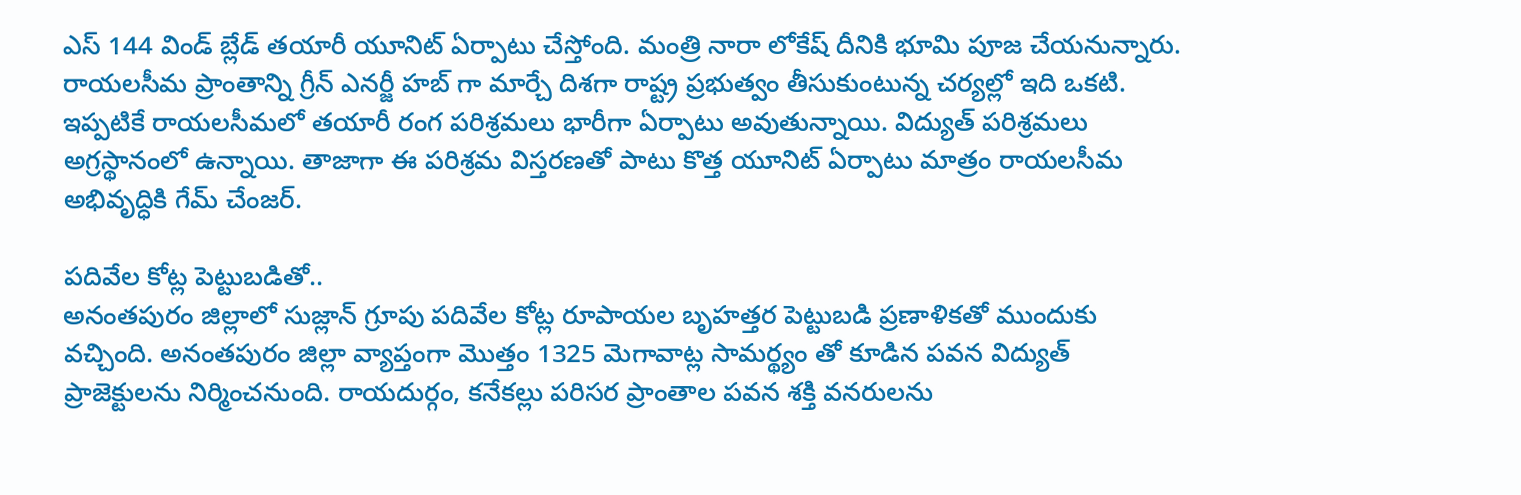ఎస్ 144 విండ్ బ్లేడ్ తయారీ యూనిట్ ఏర్పాటు చేస్తోంది. మంత్రి నారా లోకేష్ దీనికి భూమి పూజ చేయనున్నారు. రాయలసీమ ప్రాంతాన్ని గ్రీన్ ఎనర్జీ హబ్ గా మార్చే దిశగా రాష్ట్ర ప్రభుత్వం తీసుకుంటున్న చర్యల్లో ఇది ఒకటి. ఇప్పటికే రాయలసీమలో తయారీ రంగ పరిశ్రమలు భారీగా ఏర్పాటు అవుతున్నాయి. విద్యుత్ పరిశ్రమలు అగ్రస్థానంలో ఉన్నాయి. తాజాగా ఈ పరిశ్రమ విస్తరణతో పాటు కొత్త యూనిట్ ఏర్పాటు మాత్రం రాయలసీమ అభివృద్ధికి గేమ్ చేంజర్.

పదివేల కోట్ల పెట్టుబడితో..
అనంతపురం జిల్లాలో సుజ్లాన్ గ్రూపు పదివేల కోట్ల రూపాయల బృహత్తర పెట్టుబడి ప్రణాళికతో ముందుకు వచ్చింది. అనంతపురం జిల్లా వ్యాప్తంగా మొత్తం 1325 మెగావాట్ల సామర్థ్యం తో కూడిన పవన విద్యుత్ ప్రాజెక్టులను నిర్మించనుంది. రాయదుర్గం, కనేకల్లు పరిసర ప్రాంతాల పవన శక్తి వనరులను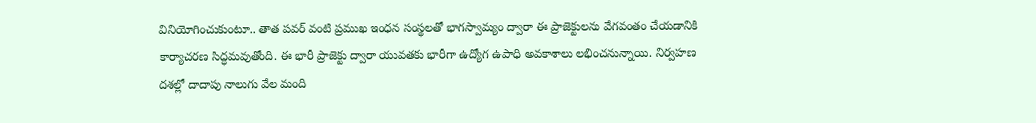వినియోగించుకుంటూ.. తాత పవర్ వంటి ప్రముఖ ఇంధన సంస్థలతో భాగస్వామ్యం ద్వారా ఈ ప్రాజెక్టులను వేగవంతం చేయడానికి కార్యాచరణ సిద్ధమవుతోంది. ఈ భారీ ప్రాజెక్టు ద్వారా యువతకు భారీగా ఉద్యోగ ఉపాధి అవకాశాలు లభించనున్నాయి. నిర్వహణ దశల్లో దాదాపు నాలుగు వేల మంది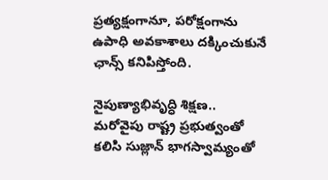ప్రత్యక్షంగానూ, పరోక్షంగాను ఉపాధి అవకాశాలు దక్కించుకునే ఛాన్స్ కనిపిస్తోంది.

నైపుణ్యాభివృద్ధి శిక్షణ..
మరోవైపు రాష్ట్ర ప్రభుత్వంతో కలిసి సుజ్లాన్ భాగస్వామ్యంతో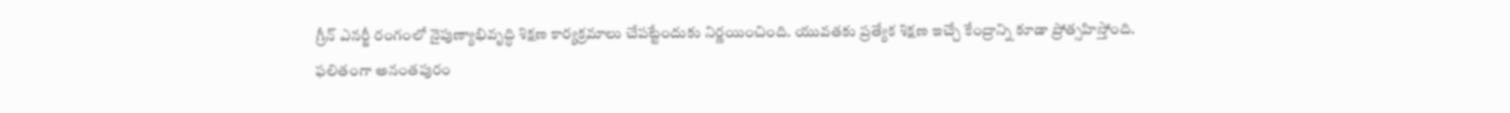గ్రీన్ ఎనర్జీ రంగంలో నైపుణ్యాభివృద్ధి శిక్షణ కార్యక్రమాలు చేపట్టేందుకు నిర్ణయించింది. యువతకు ప్రత్యేక శిక్షణ ఇచ్చే కేంద్రాన్ని కూడా ప్రోత్సహిస్తోంది. ఫలితంగా అనంతపురం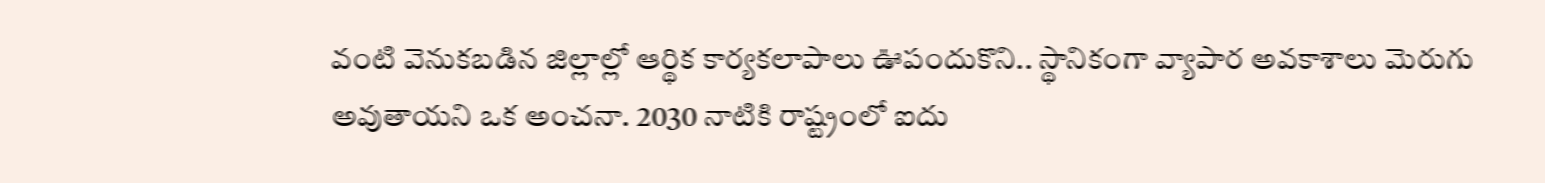వంటి వెనుకబడిన జిల్లాల్లో ఆర్థిక కార్యకలాపాలు ఊపందుకొని.. స్థానికంగా వ్యాపార అవకాశాలు మెరుగు అవుతాయని ఒక అంచనా. 2030 నాటికి రాష్ట్రంలో ఐదు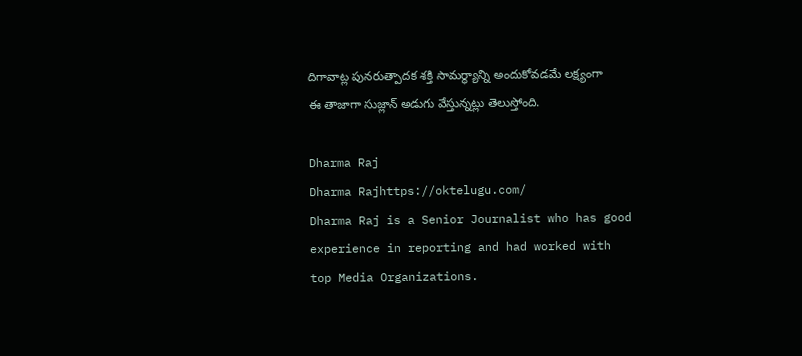దిగావాట్ల పునరుత్పాదక శక్తి సామర్థ్యాన్ని అందుకోవడమే లక్ష్యంగా ఈ తాజాగా సుజ్లాన్ అడుగు వేస్తున్నట్లు తెలుస్తోంది.

Dharma Raj
Dharma Rajhttps://oktelugu.com/
Dharma Raj is a Senior Journalist who has good experience in reporting and had worked with top Media Organizations.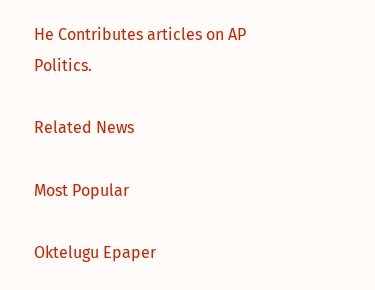He Contributes articles on AP Politics.

Related News

Most Popular

Oktelugu Epaper